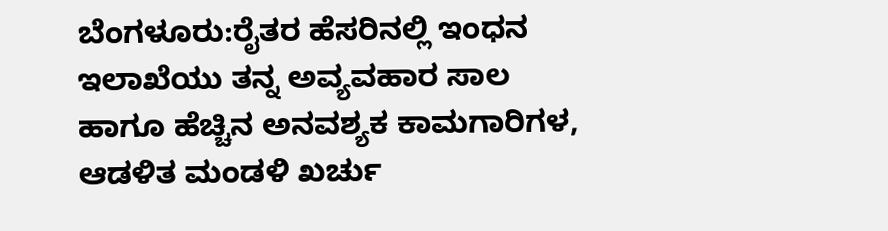ಬೆಂಗಳೂರು:ರೈತರ ಹೆಸರಿನಲ್ಲಿ ಇಂಧನ ಇಲಾಖೆಯು ತನ್ನ ಅವ್ಯವಹಾರ ಸಾಲ ಹಾಗೂ ಹೆಚ್ಚಿನ ಅನವಶ್ಯಕ ಕಾಮಗಾರಿಗಳ, ಆಡಳಿತ ಮಂಡಳಿ ಖರ್ಚು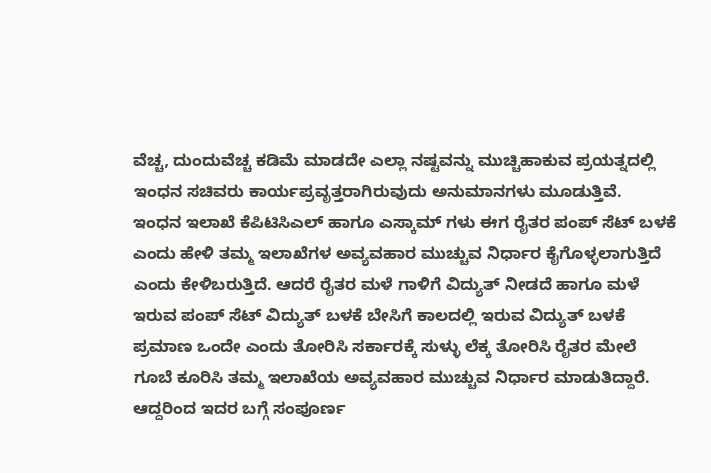ವೆಚ್ಚ, ದುಂದುವೆಚ್ಚ ಕಡಿಮೆ ಮಾಡದೇ ಎಲ್ಲಾ ನಷ್ಟವನ್ನು ಮುಚ್ಚಿಹಾಕುವ ಪ್ರಯತ್ನದಲ್ಲಿ ಇಂಧನ ಸಚಿವರು ಕಾರ್ಯಪ್ರವೃತ್ತರಾಗಿರುವುದು ಅನುಮಾನಗಳು ಮೂಡುತ್ತಿವೆ.
ಇಂಧನ ಇಲಾಖೆ ಕೆಪಿಟಿಸಿಎಲ್ ಹಾಗೂ ಎಸ್ಕಾಮ್ ಗಳು ಈಗ ರೈತರ ಪಂಪ್ ಸೆಟ್ ಬಳಕೆ ಎಂದು ಹೇಳಿ ತಮ್ಮ ಇಲಾಖೆಗಳ ಅವ್ಯವಹಾರ ಮುಚ್ಚುವ ನಿರ್ಧಾರ ಕೈಗೊಳ್ಳಲಾಗುತ್ತಿದೆ ಎಂದು ಕೇಳಿಬರುತ್ತಿದೆ. ಆದರೆ ರೈತರ ಮಳೆ ಗಾಳಿಗೆ ವಿದ್ಯುತ್ ನೀಡದೆ ಹಾಗೂ ಮಳೆ ಇರುವ ಪಂಪ್ ಸೆಟ್ ವಿದ್ಯುತ್ ಬಳಕೆ ಬೇಸಿಗೆ ಕಾಲದಲ್ಲಿ ಇರುವ ವಿದ್ಯುತ್ ಬಳಕೆ ಪ್ರಮಾಣ ಒಂದೇ ಎಂದು ತೋರಿಸಿ ಸರ್ಕಾರಕ್ಕೆ ಸುಳ್ಳು ಲೆಕ್ಕ ತೋರಿಸಿ ರೈತರ ಮೇಲೆ ಗೂಬೆ ಕೂರಿಸಿ ತಮ್ಮ ಇಲಾಖೆಯ ಅವ್ಯವಹಾರ ಮುಚ್ಚುವ ನಿರ್ಧಾರ ಮಾಡುತಿದ್ದಾರೆ. ಆದ್ದರಿಂದ ಇದರ ಬಗ್ಗೆ ಸಂಪೂರ್ಣ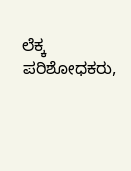ಲೆಕ್ಕ ಪರಿಶೋಧಕರು,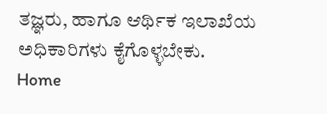ತಜ್ಞರು, ಹಾಗೂ ಆರ್ಥಿಕ ಇಲಾಖೆಯ ಅಧಿಕಾರಿಗಳು ಕೈಗೊಳ್ಳಬೇಕು.
Home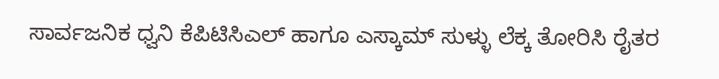ಸಾರ್ವಜನಿಕ ಧ್ವನಿ ಕೆಪಿಟಿಸಿಎಲ್ ಹಾಗೂ ಎಸ್ಕಾಮ್ ಸುಳ್ಳು ಲೆಕ್ಕ ತೋರಿಸಿ ರೈತರ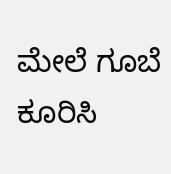ಮೇಲೆ ಗೂಬೆ ಕೂರಿಸಿ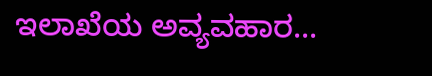ಇಲಾಖೆಯ ಅವ್ಯವಹಾರ...